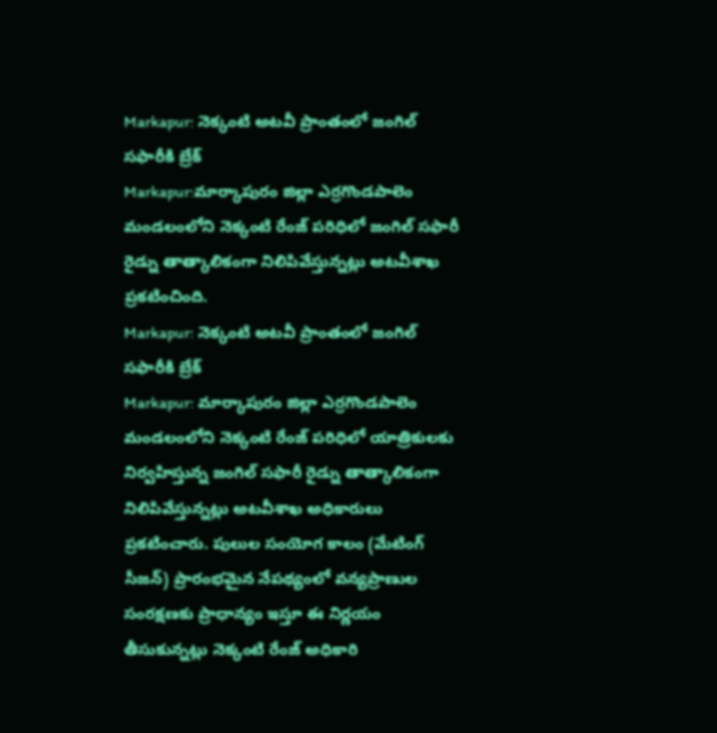Markapur: నెక్కంటి అటవీ ప్రాంతంలో జంగిల్ సఫారీకి బ్రేక్
Markapur:మార్కాపురం జిల్లా ఎర్రగొండపాలెం మండలంలోని నెక్కంటి రేంజ్ పరిధిలో జంగిల్ సఫారీ రైడ్ను తాత్కాలికంగా నిలిపివేస్తున్నట్లు అటవీశాఖ ప్రకటించింది.
Markapur: నెక్కంటి అటవీ ప్రాంతంలో జంగిల్ సఫారీకి బ్రేక్
Markapur: మార్కాపురం జిల్లా ఎర్రగొండపాలెం మండలంలోని నెక్కంటి రేంజ్ పరిధిలో యాత్రికులకు నిర్వహిస్తున్న జంగిల్ సఫారీ రైడ్ను తాత్కాలికంగా నిలిపివేస్తున్నట్లు అటవీశాఖ అధికారులు ప్రకటించారు. పులుల సంయోగ కాలం (మేటింగ్ సీజన్) ప్రారంభమైన నేపథ్యంలో వన్యప్రాణుల సంరక్షణకు ప్రాధాన్యం ఇస్తూ ఈ నిర్ణయం తీసుకున్నట్లు నెక్కంటి రేంజ్ అధికారి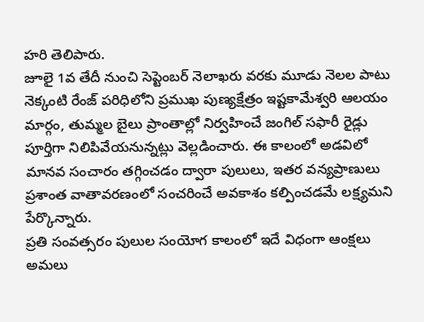హరి తెలిపారు.
జూలై 1వ తేదీ నుంచి సెప్టెంబర్ నెలాఖరు వరకు మూడు నెలల పాటు నెక్కంటి రేంజ్ పరిధిలోని ప్రముఖ పుణ్యక్షేత్రం ఇష్టకామేశ్వరి ఆలయం మార్గం, తుమ్మల బైలు ప్రాంతాల్లో నిర్వహించే జంగిల్ సఫారీ రైడ్లు పూర్తిగా నిలిపివేయనున్నట్లు వెల్లడించారు. ఈ కాలంలో అడవిలో మానవ సంచారం తగ్గించడం ద్వారా పులులు, ఇతర వన్యప్రాణులు ప్రశాంత వాతావరణంలో సంచరించే అవకాశం కల్పించడమే లక్ష్యమని పేర్కొన్నారు.
ప్రతి సంవత్సరం పులుల సంయోగ కాలంలో ఇదే విధంగా ఆంక్షలు అమలు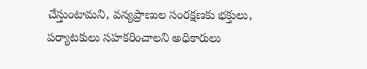చేస్తుంటామని, వన్యప్రాణుల సంరక్షణకు భక్తులు, పర్యాటకులు సహకరించాలని అధికారులు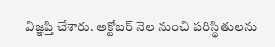విజ్ఞప్తి చేశారు. అక్టోబర్ నెల నుంచి పరిస్థితులను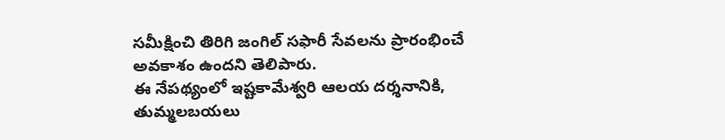సమీక్షించి తిరిగి జంగిల్ సఫారీ సేవలను ప్రారంభించే అవకాశం ఉందని తెలిపారు.
ఈ నేపథ్యంలో ఇష్టకామేశ్వరి ఆలయ దర్శనానికి, తుమ్మలబయలు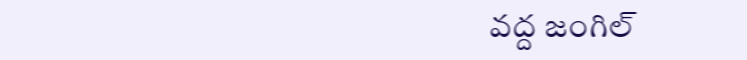వద్ద జంగిల్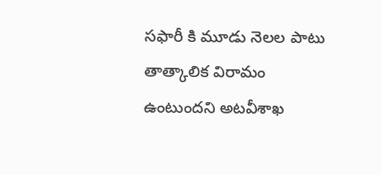సఫారీ కి మూడు నెలల పాటు తాత్కాలిక విరామం ఉంటుందని అటవీశాఖ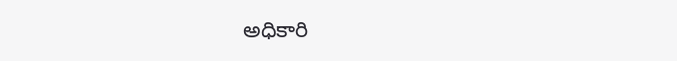అధికారి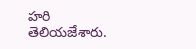హరి తెలియజేశారు.